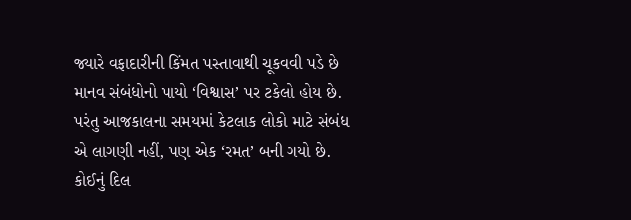જ્યારે વફાદારીની કિંમત પસ્તાવાથી ચૂકવવી પડે છે
માનવ સંબંધોનો પાયો ‘વિશ્વાસ’ પર ટકેલો હોય છે. પરંતુ આજકાલના સમયમાં કેટલાક લોકો માટે સંબંધ એ લાગણી નહીં, પણ એક ‘રમત’ બની ગયો છે. કોઈનું દિલ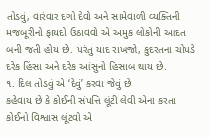તોડવું, વારંવાર દગો દેવો અને સામેવાળી વ્યક્તિની મજબૂરીનો ફાયદો ઉઠાવવો એ અમુક લોકોની આદત બની જતી હોય છે. પરંતુ યાદ રાખજો, કુદરતના ચોપડે દરેક હિંસા અને દરેક આંસુનો હિસાબ થાય છે.
૧. દિલ તોડવું એ ‘દેવું’ કરવા જેવું છે
કહેવાય છે કે કોઈની સંપત્તિ લૂંટી લેવી એના કરતા કોઈનો વિશ્વાસ લૂંટવો એ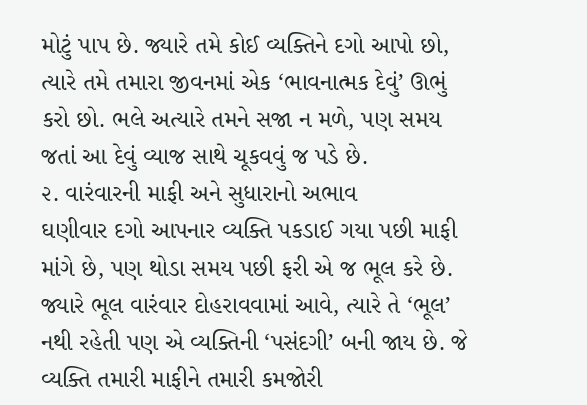મોટું પાપ છે. જ્યારે તમે કોઈ વ્યક્તિને દગો આપો છો, ત્યારે તમે તમારા જીવનમાં એક ‘ભાવનાત્મક દેવું’ ઊભું કરો છો. ભલે અત્યારે તમને સજા ન મળે, પણ સમય જતાં આ દેવું વ્યાજ સાથે ચૂકવવું જ પડે છે.
૨. વારંવારની માફી અને સુધારાનો અભાવ
ઘણીવાર દગો આપનાર વ્યક્તિ પકડાઈ ગયા પછી માફી માંગે છે, પણ થોડા સમય પછી ફરી એ જ ભૂલ કરે છે. જ્યારે ભૂલ વારંવાર દોહરાવવામાં આવે, ત્યારે તે ‘ભૂલ’ નથી રહેતી પણ એ વ્યક્તિની ‘પસંદગી’ બની જાય છે. જે વ્યક્તિ તમારી માફીને તમારી કમજોરી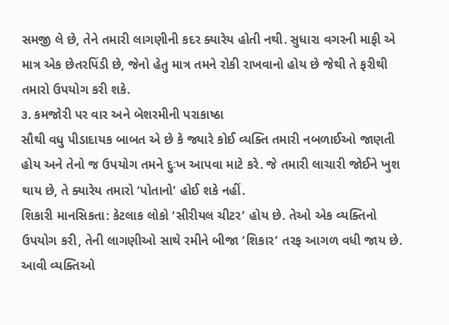સમજી લે છે, તેને તમારી લાગણીની કદર ક્યારેય હોતી નથી. સુધારા વગરની માફી એ માત્ર એક છેતરપિંડી છે, જેનો હેતુ માત્ર તમને રોકી રાખવાનો હોય છે જેથી તે ફરીથી તમારો ઉપયોગ કરી શકે.
૩. કમજોરી પર વાર અને બેશરમીની પરાકાષ્ઠા
સૌથી વધુ પીડાદાયક બાબત એ છે કે જ્યારે કોઈ વ્યક્તિ તમારી નબળાઈઓ જાણતી હોય અને તેનો જ ઉપયોગ તમને દુઃખ આપવા માટે કરે. જે તમારી લાચારી જોઈને ખુશ થાય છે, તે ક્યારેય તમારો ‘પોતાનો’ હોઈ શકે નહીં.
શિકારી માનસિકતા: કેટલાક લોકો ‘સીરીયલ ચીટર’ હોય છે. તેઓ એક વ્યક્તિનો ઉપયોગ કરી, તેની લાગણીઓ સાથે રમીને બીજા ‘શિકાર’ તરફ આગળ વધી જાય છે. આવી વ્યક્તિઓ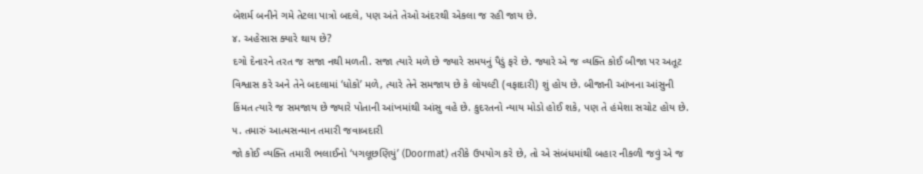બેશર્મ બનીને ગમે તેટલા પાત્રો બદલે, પણ અંતે તેઓ અંદરથી એકલા જ રહી જાય છે.
૪. અહેસાસ ક્યારે થાય છે?
દગો દેનારને તરત જ સજા નથી મળતી. સજા ત્યારે મળે છે જ્યારે સમયનું પૈડું ફરે છે. જ્યારે એ જ વ્યક્તિ કોઈ બીજા પર અતૂટ વિશ્વાસ કરે અને તેને બદલામાં ‘ધોકો’ મળે, ત્યારે તેને સમજાય છે કે લોયલ્ટી (વફાદારી) શું હોય છે. બીજાની આંખના આંસુની કિંમત ત્યારે જ સમજાય છે જ્યારે પોતાની આંખમાંથી આંસુ વહે છે. કુદરતનો ન્યાય મોડો હોઈ શકે, પણ તે હંમેશા સચોટ હોય છે.
૫. તમારું આત્મસન્માન તમારી જવાબદારી
જો કોઈ વ્યક્તિ તમારી ભલાઈનો ‘પગલૂછણિયું’ (Doormat) તરીકે ઉપયોગ કરે છે, તો એ સંબંધમાંથી બહાર નીકળી જવું એ જ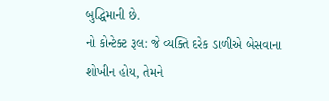બુદ્ધિમાની છે.
નો કોન્ટેક્ટ રૂલ: જે વ્યક્તિ દરેક ડાળીએ બેસવાના શોખીન હોય, તેમને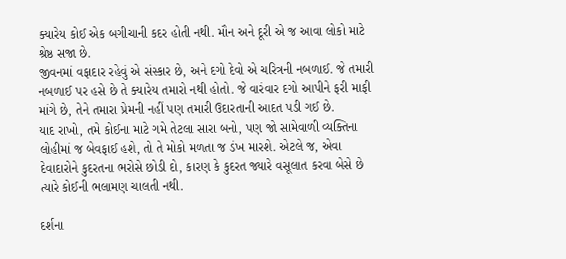ક્યારેય કોઈ એક બગીચાની કદર હોતી નથી. મૌન અને દૂરી એ જ આવા લોકો માટે શ્રેષ્ઠ સજા છે.
જીવનમાં વફાદાર રહેવું એ સંસ્કાર છે, અને દગો દેવો એ ચરિત્રની નબળાઈ. જે તમારી નબળાઈ પર હસે છે તે ક્યારેય તમારો નથી હોતો. જે વારંવાર દગો આપીને ફરી માફી માંગે છે, તેને તમારા પ્રેમની નહીં પણ તમારી ઉદારતાની આદત પડી ગઈ છે.
યાદ રાખો, તમે કોઈના માટે ગમે તેટલા સારા બનો, પણ જો સામેવાળી વ્યક્તિના લોહીમાં જ બેવફાઈ હશે, તો તે મોકો મળતા જ ડંખ મારશે. એટલે જ, એવા દેવાદારોને કુદરતના ભરોસે છોડી દો, કારણ કે કુદરત જ્યારે વસૂલાત કરવા બેસે છે ત્યારે કોઈની ભલામણ ચાલતી નથી.

દર્શના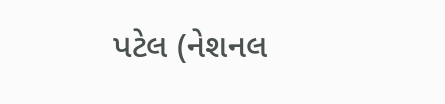પટેલ (નેશનલ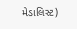મેડાલિસ્ટ)